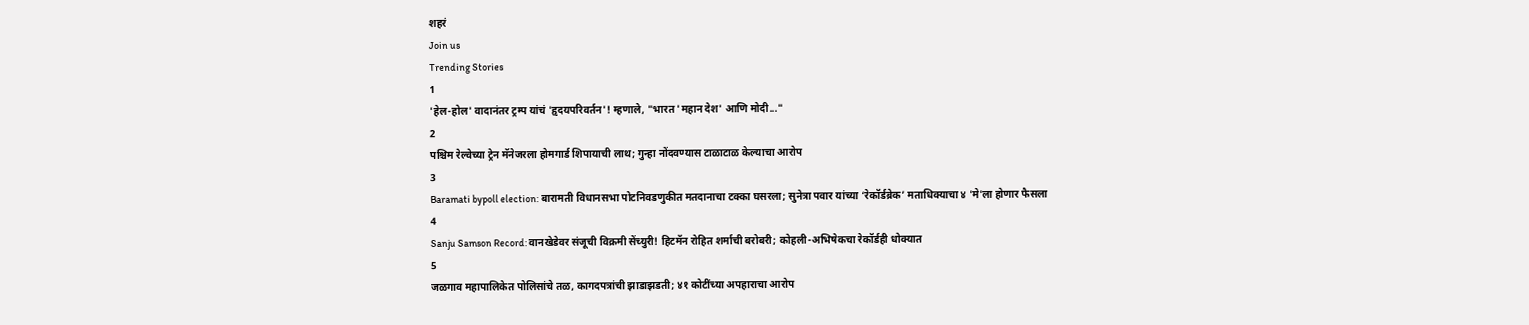शहरं
Join us
Trending Stories
1
'हेल-होल' वादानंतर ट्रम्प यांचं 'हृदयपरिवर्तन'! म्हणाले, "भारत 'महान देश' आणि मोदी..."
2
पश्चिम रेल्वेच्या ट्रेन मॅनेजरला होमगार्ड शिपायाची लाथ; गुन्हा नोंदवण्यास टाळाटाळ केल्याचा आरोप
3
Baramati bypoll election: बारामती विधानसभा पोटनिवडणुकीत मतदानाचा टक्का घसरला; सुनेत्रा पवार यांच्या ‘रेकॉर्डब्रेक’ मताधिक्याचा ४ 'मे'ला होणार फैसला
4
Sanju Samson Record: वानखेडेवर संजूची विक्रमी सेंच्युरी! हिटमॅन रोहित शर्माची बरोबरी; कोहली-अभिषेकचा रेकॉर्डही धोक्यात
5
जळगाव महापालिकेत पोलिसांचे तळ, कागदपत्रांची झाडाझडती; ४१ कोटींच्या अपहाराचा आरोप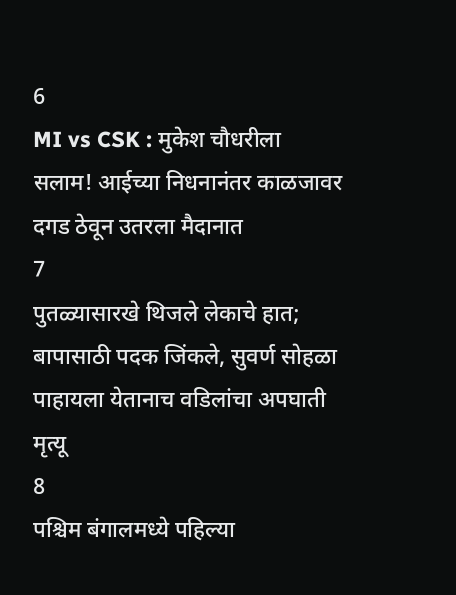6
MI vs CSK : मुकेश चौधरीला सलाम! आईच्या निधनानंतर काळजावर दगड ठेवून उतरला मैदानात
7
पुतळ्यासारखे थिजले लेकाचे हात; बापासाठी पदक जिंकले, सुवर्ण सोहळा पाहायला येतानाच वडिलांचा अपघाती मृत्यू
8
पश्चिम बंगालमध्ये पहिल्या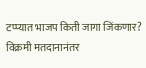टप्प्यात भाजप किती जागा जिंकणार? विक्रमी मतदानानंतर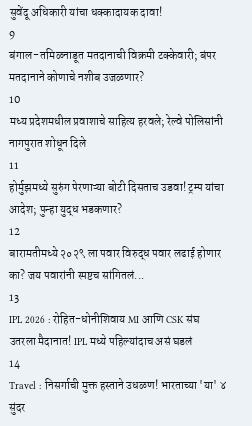सुवेंदू अधिकारी यांचा धक्कादायक दावा!
9
बंगाल-तमिळनाडूत मतदानाची विक्रमी टक्केवारी; बंपर मतदानाने कोणाचे नशीब उजळणार?
10
मध्य प्रदेशमधील प्रवाशाचे साहित्य हरवले; रेल्वे पोलिसांनी नागपुरात शोधून दिले
11
होर्मुझमध्ये सुरुंग पेरणाऱ्या बोटी दिसताच उडवा! ट्रम्प यांचा आदेश; पुन्हा युद्ध भडकणार?
12
बारामतीमध्ये २०२९ ला पवार विरुद्ध पवार लढाई होणार का? जय पवारांनी स्पष्टच सांगितलं...
13
IPL 2026 : रोहित-धोनीशिवाय MI आणि CSK संघ उतरला मैदानात! IPL मध्ये पहिल्यांदाच असं घडलं
14
Travel : निसर्गाची मुक्त हस्ताने उधळण! भारताच्या 'या' ४ सुंदर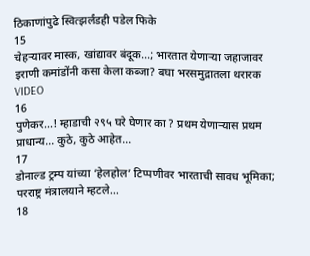ठिकाणांपुढे स्वित्झर्लंडही पडेल फिके
15
चेहऱ्यावर मास्क, खांद्यावर बंदूक...; भारतात येणाऱ्या जहाजावर इराणी कमांडोंनी कसा केला कब्जा? बघा भरसमुद्रातला थरारक VIDEO
16
पुणेकर...! म्हाडाची २९५ घरे घेणार का ? प्रथम येणाऱ्यास प्रथम प्राधान्य... कुठे, कुठे आहेत...
17
डोनाल्ड ट्रम्प यांच्या ‘हेलहोल’ टिप्पणीवर भारताची सावध भूमिका; परराष्ट्र मंत्रालयाने म्हटले...
18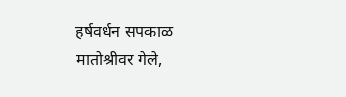हर्षवर्धन सपकाळ मातोश्रीवर गेले,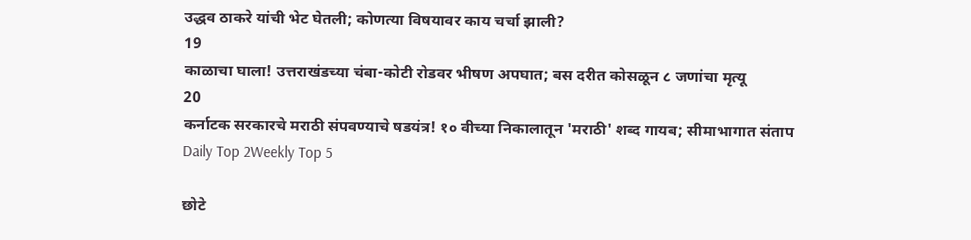उद्धव ठाकरे यांची भेट घेतली; कोणत्या विषयावर काय चर्चा झाली?
19
काळाचा घाला! उत्तराखंडच्या चंबा-कोटी रोडवर भीषण अपघात; बस दरीत कोसळून ८ जणांचा मृत्यू
20
कर्नाटक सरकारचे मराठी संपवण्याचे षडयंत्र! १० वीच्या निकालातून 'मराठी' शब्द गायब; सीमाभागात संताप
Daily Top 2Weekly Top 5

छोटे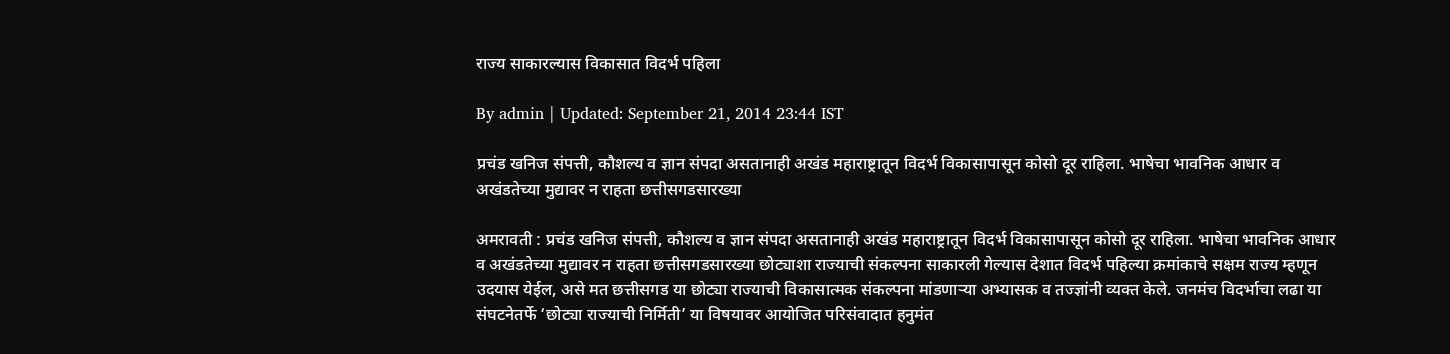राज्य साकारल्यास विकासात विदर्भ पहिला

By admin | Updated: September 21, 2014 23:44 IST

प्रचंड खनिज संपत्ती, कौशल्य व ज्ञान संपदा असतानाही अखंड महाराष्ट्रातून विदर्भ विकासापासून कोसो दूर राहिला. भाषेचा भावनिक आधार व अखंडतेच्या मुद्यावर न राहता छत्तीसगडसारख्या

अमरावती : प्रचंड खनिज संपत्ती, कौशल्य व ज्ञान संपदा असतानाही अखंड महाराष्ट्रातून विदर्भ विकासापासून कोसो दूर राहिला. भाषेचा भावनिक आधार व अखंडतेच्या मुद्यावर न राहता छत्तीसगडसारख्या छोट्याशा राज्याची संकल्पना साकारली गेल्यास देशात विदर्भ पहिल्या क्रमांकाचे सक्षम राज्य म्हणून उदयास येईल, असे मत छत्तीसगड या छोट्या राज्याची विकासात्मक संकल्पना मांडणाऱ्या अभ्यासक व तज्ज्ञांनी व्यक्त केले. जनमंच विदर्भाचा लढा या संघटनेतर्फे ‘छोट्या राज्याची निर्मिती’ या विषयावर आयोजित परिसंवादात हनुमंत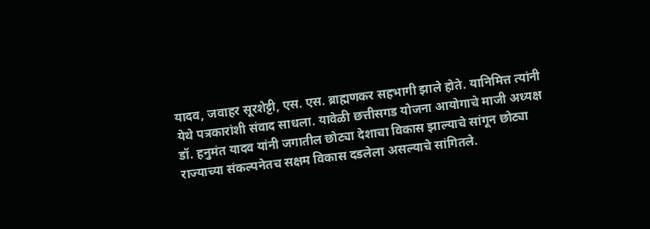यादव, जवाहर सूरशेट्टी, एस. एस. ब्राह्मणकर सहभागी झाले होते. यानिमित्त त्यांनी येथे पत्रकारांशी संवाद साधला. यावेळी छत्तीसगड योजना आयोगाचे माजी अध्यक्ष डॉ. हनुमंत यादव यांनी जगातील छोट्या देशाचा विकास झाल्याचे सांगून छोट्या राज्याच्या संकल्पनेतच सक्षम विकास दडलेला असल्याचे सांगितले.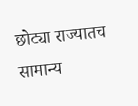छोट्या राज्यातच सामान्य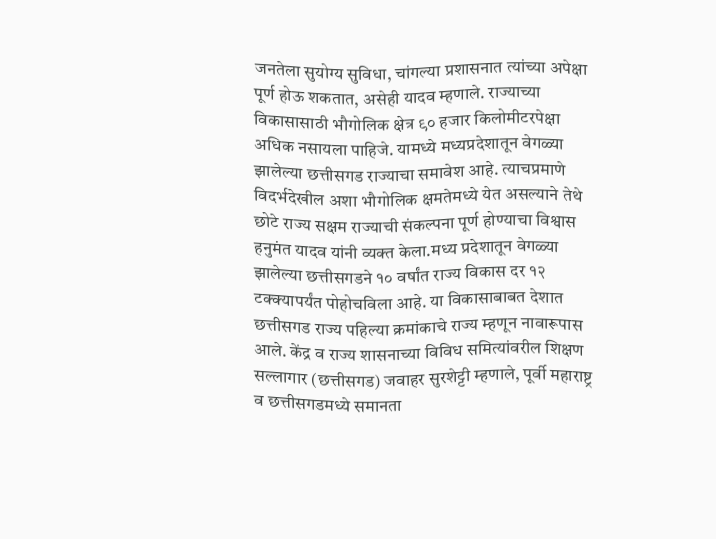जनतेला सुयोग्य सुविधा, चांगल्या प्रशासनात त्यांच्या अपेक्षा पूर्ण होऊ शकतात, असेही यादव म्हणाले. राज्याच्या विकासासाठी भौगोलिक क्षेत्र ९० हजार किलोमीटरपेक्षा अधिक नसायला पाहिजे. यामध्ये मध्यप्रदेशातून वेगळ्या झालेल्या छत्तीसगड राज्याचा समावेश आहे. त्याचप्रमाणे विदर्भदेखील अशा भौगोलिक क्षमतेमध्ये येत असल्याने तेथे छोटे राज्य सक्षम राज्याची संकल्पना पूर्ण होण्याचा विश्वास हनुमंत यादव यांनी व्यक्त केला.मध्य प्रदेशातून वेगळ्या झालेल्या छत्तीसगडने १० वर्षांत राज्य विकास दर १२ टक्क्यापर्यंत पोहोचविला आहे. या विकासाबाबत देशात छत्तीसगड राज्य पहिल्या क्रमांकाचे राज्य म्हणून नावारूपास आले. केंद्र व राज्य शासनाच्या विविध समित्यांवरील शिक्षण सल्लागार (छत्तीसगड) जवाहर सुरशेट्टी म्हणाले, पूर्वी महाराष्ट्र व छत्तीसगडमध्ये समानता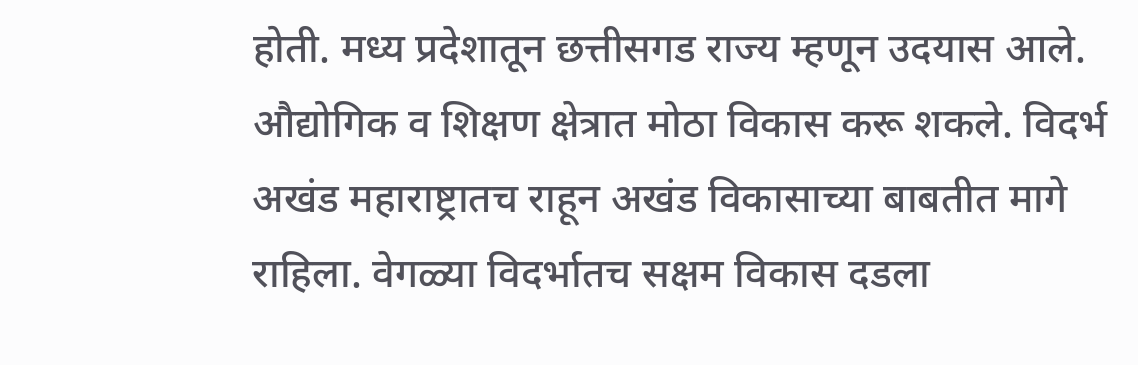होती. मध्य प्रदेशातून छत्तीसगड राज्य म्हणून उदयास आले. औद्योगिक व शिक्षण क्षेत्रात मोठा विकास करू शकले. विदर्भ अखंड महाराष्ट्रातच राहून अखंड विकासाच्या बाबतीत मागे राहिला. वेगळ्या विदर्भातच सक्षम विकास दडला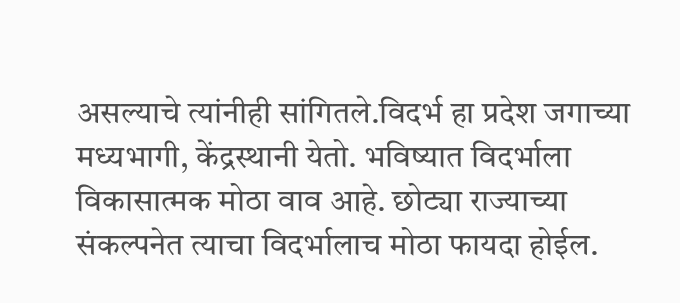असल्याचे त्यांनीही सांगितले.विदर्भ हा प्रदेश जगाच्या मध्यभागी, केंद्रस्थानी येतो. भविष्यात विदर्भाला विकासात्मक मोठा वाव आहे. छोट्या राज्याच्या संकल्पनेत त्याचा विदर्भालाच मोठा फायदा होईल.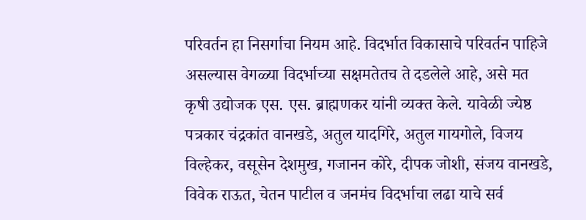परिवर्तन हा निसर्गाचा नियम आहे. विदर्भात विकासाचे परिवर्तन पाहिजे असल्यास वेगळ्या विदर्भाच्या सक्षमतेतच ते दडलेले आहे, असे मत कृषी उद्योजक एस. एस. ब्राह्मणकर यांनी व्यक्त केले. यावेळी ज्येष्ठ पत्रकार चंद्रकांत वानखडे, अतुल यादगिरे, अतुल गायगोले, विजय विल्हेकर, वसूसेन देशमुख, गजानन कोरे, दीपक जोशी, संजय वानखडे, विवेक राऊत, चेतन पाटील व जनमंच विदर्भाचा लढा याचे सर्व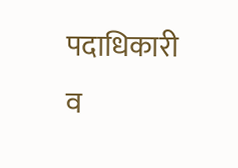पदाधिकारी व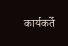कार्यकर्ते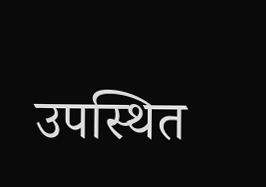उपस्थित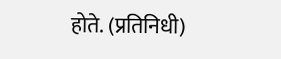होते. (प्रतिनिधी)